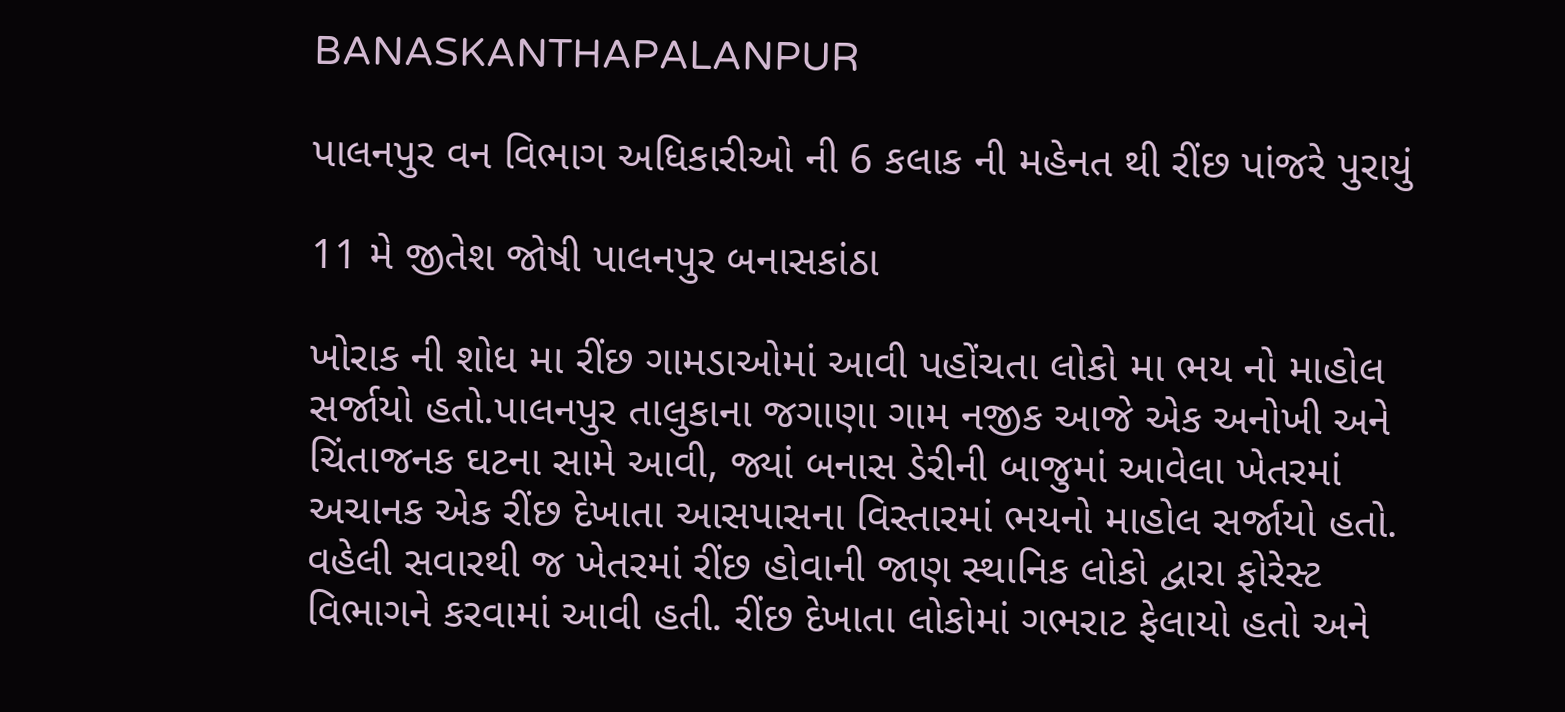BANASKANTHAPALANPUR

પાલનપુર વન વિભાગ અધિકારીઓ ની 6 કલાક ની મહેનત થી રીંછ પાંજરે પુરાયું

11 મે જીતેશ જોષી પાલનપુર બનાસકાંઠા

ખોરાક ની શોધ મા રીંછ ગામડાઓમાં આવી પહોંચતા લોકો મા ભય નો માહોલ સર્જાયો હતો.પાલનપુર તાલુકાના જગાણા ગામ નજીક આજે એક અનોખી અને ચિંતાજનક ઘટના સામે આવી, જ્યાં બનાસ ડેરીની બાજુમાં આવેલા ખેતરમાં અચાનક એક રીંછ દેખાતા આસપાસના વિસ્તારમાં ભયનો માહોલ સર્જાયો હતો. વહેલી સવારથી જ ખેતરમાં રીંછ હોવાની જાણ સ્થાનિક લોકો દ્વારા ફોરેસ્ટ વિભાગને કરવામાં આવી હતી. રીંછ દેખાતા લોકોમાં ગભરાટ ફેલાયો હતો અને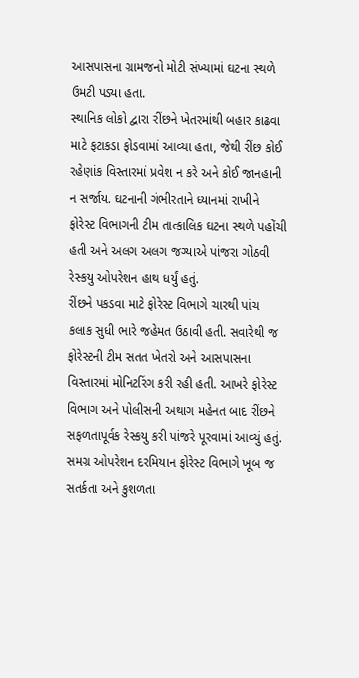આસપાસના ગ્રામજનો મોટી સંખ્યામાં ઘટના સ્થળે ઉમટી પડ્યા હતા.
સ્થાનિક લોકો દ્વારા રીંછને ખેતરમાંથી બહાર કાઢવા માટે ફટાકડા ફોડવામાં આવ્યા હતા, જેથી રીંછ કોઈ રહેણાંક વિસ્તારમાં પ્રવેશ ન કરે અને કોઈ જાનહાની ન સર્જાય. ઘટનાની ગંભીરતાને ધ્યાનમાં રાખીને ફોરેસ્ટ વિભાગની ટીમ તાત્કાલિક ઘટના સ્થળે પહોંચી હતી અને અલગ અલગ જગ્યાએ પાંજરા ગોઠવી રેસ્કયુ ઓપરેશન હાથ ધર્યું હતું.
રીંછને પકડવા માટે ફોરેસ્ટ વિભાગે ચારથી પાંચ કલાક સુધી ભારે જહેમત ઉઠાવી હતી. સવારેથી જ ફોરેસ્ટની ટીમ સતત ખેતરો અને આસપાસના વિસ્તારમાં મોનિટરિંગ કરી રહી હતી. આખરે ફોરેસ્ટ વિભાગ અને પોલીસની અથાગ મહેનત બાદ રીંછને સફળતાપૂર્વક રેસ્કયુ કરી પાંજરે પૂરવામાં આવ્યું હતું. સમગ્ર ઓપરેશન દરમિયાન ફોરેસ્ટ વિભાગે ખૂબ જ સતર્કતા અને કુશળતા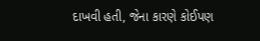દાખવી હતી, જેના કારણે કોઈપણ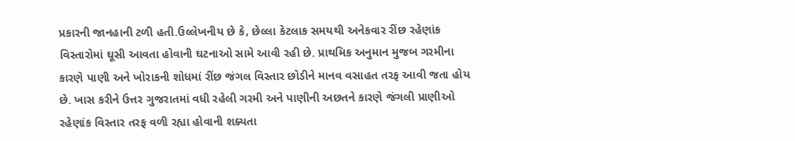પ્રકારની જાનહાની ટળી હતી.ઉલ્લેખનીય છે કે, છેલ્લા કેટલાક સમયથી અનેકવાર રીંછ રહેણાંક વિસ્તારોમાં ઘૂસી આવતા હોવાની ઘટનાઓ સામે આવી રહી છે. પ્રાથમિક અનુમાન મુજબ ગરમીના કારણે પાણી અને ખોરાકની શોધમાં રીંછ જંગલ વિસ્તાર છોડીને માનવ વસાહત તરફ આવી જતા હોય છે. ખાસ કરીને ઉત્તર ગુજરાતમાં વધી રહેલી ગરમી અને પાણીની અછતને કારણે જંગલી પ્રાણીઓ રહેણાંક વિસ્તાર તરફ વળી રહ્યા હોવાની શક્યતા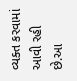વ્યક્ત કરવામાં આવી રહી છે.આ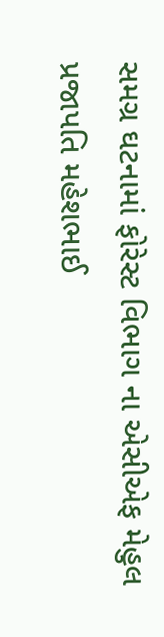સમગ્ર ઘટનામાં ફોરેસ્ટ વિભાગ ના એસીએફ મેહુલ પ્રજાપતિ મહેશભાઈ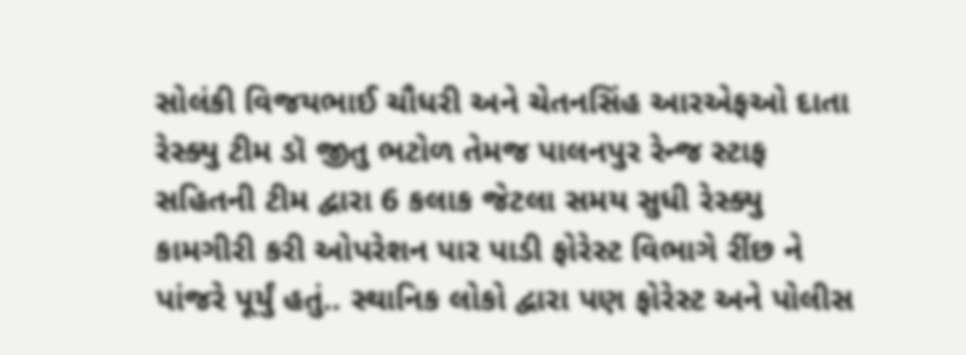સોલંકી વિજયભાઈ ચૌધરી અને ચેતનસિંહ આરએફઓ દાતા રેસ્ક્યુ ટીમ ડૉ જીતુ ભટોળ તેમજ પાલનપુર રેન્જ સ્ટાફ સહિતની ટીમ દ્વારા 6 કલાક જેટલા સમય સુધી રેસ્ક્યુ કામગીરી કરી ઓપરેશન પાર પાડી ફોરેસ્ટ વિભાગે રીંછ ને પાંજરે પૂર્યું હતું.. સ્થાનિક લોકો દ્વારા પણ ફોરેસ્ટ અને પોલીસ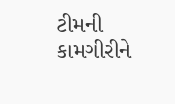ટીમની કામગીરીને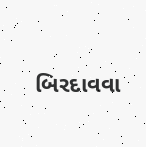બિરદાવવા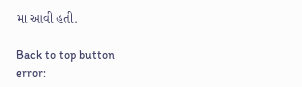મા આવી હતી.

Back to top button
error: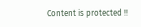Content is protected !!